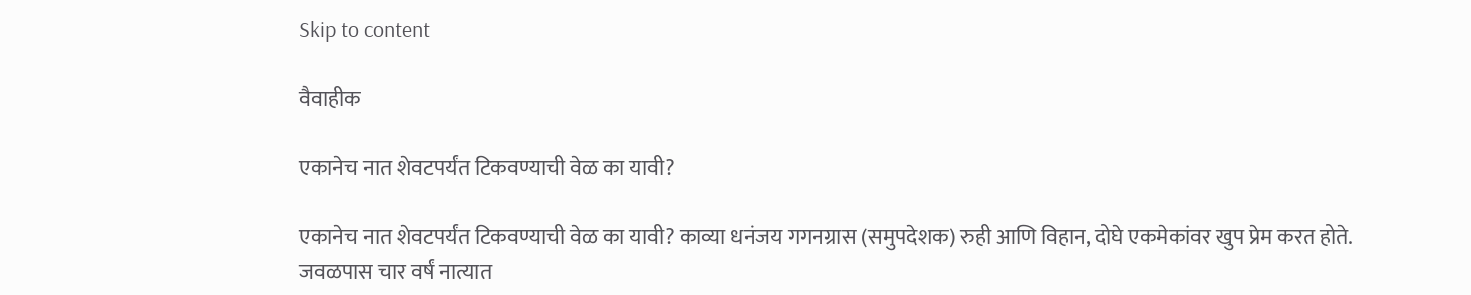Skip to content

वैवाहीक

एकानेच नात शेवटपर्यंत टिकवण्याची वेळ का यावी?

एकानेच नात शेवटपर्यंत टिकवण्याची वेळ का यावी? काव्या धनंजय गगनग्रास (समुपदेशक) रुही आणि विहान, दोघे एकमेकांवर खुप प्रेम करत होते. जवळपास चार वर्षं नात्यात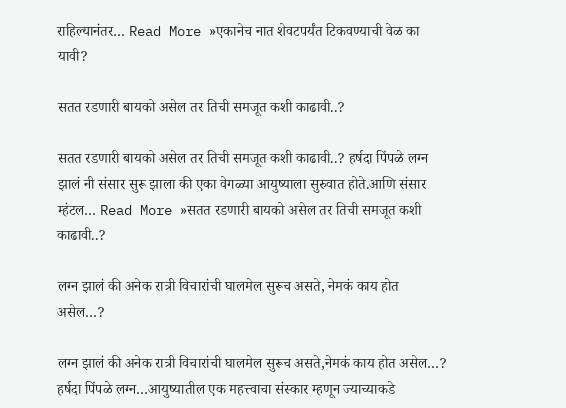राहिल्यानंतर… Read More »एकानेच नात शेवटपर्यंत टिकवण्याची वेळ का यावी?

सतत रडणारी बायको असेल तर तिची समजूत कशी काढावी..?

सतत रडणारी बायको असेल तर तिची समजूत कशी काढावी..? हर्षदा पिंपळे लग्न झालं नी संसार सुरू झाला की एका वेगळ्या आयुष्याला सुरुवात होते.आणि संसार म्हंटल… Read More »सतत रडणारी बायको असेल तर तिची समजूत कशी काढावी..?

लग्न झालं की अनेक रात्री विचारांची घालमेल सुरूच असते, नेमकं काय होत असेल…?

लग्न झालं की अनेक रात्री विचारांची घालमेल सुरूच असते,नेमकं काय होत असेल…? हर्षदा पिंपळे लग्न…आयुष्यातील एक महत्त्वाचा संस्कार म्हणून ज्याच्याकडे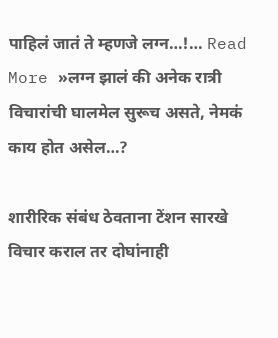पाहिलं जातं ते म्हणजे लग्न…!… Read More »लग्न झालं की अनेक रात्री विचारांची घालमेल सुरूच असते, नेमकं काय होत असेल…?

शारीरिक संबंध ठेवताना टेंशन सारखे विचार कराल तर दोघांनाही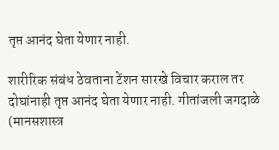तृप्त आनंद घेता येणार नाही.

शारीरिक संबंध ठेवताना टेंशन सारखे विचार कराल तर दोघांनाही तृप्त आनंद घेता येणार नाही. गीतांजली जगदाळे (मानसशास्त्र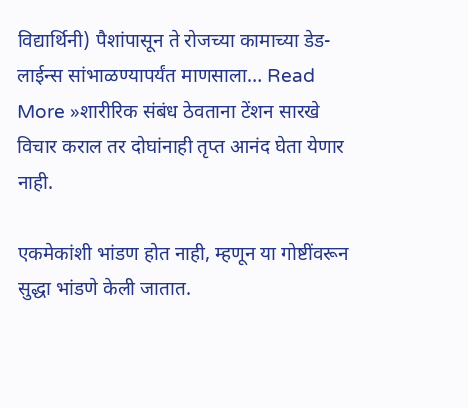विद्यार्थिनी) पैशांपासून ते रोजच्या कामाच्या डेड-लाईन्स सांभाळण्यापर्यंत माणसाला… Read More »शारीरिक संबंध ठेवताना टेंशन सारखे विचार कराल तर दोघांनाही तृप्त आनंद घेता येणार नाही.

एकमेकांशी भांडण होत नाही, म्हणून या गोष्टींवरून सुद्धा भांडणे केली जातात.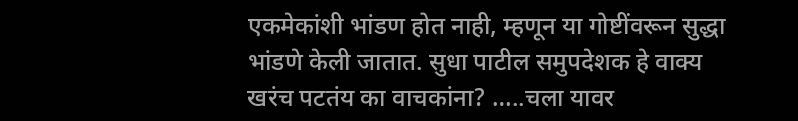एकमेकांशी भांडण होत नाही, म्हणून या गोष्टींवरून सुद्धा भांडणे केली जातात. सुधा पाटील समुपदेशक हे वाक्य खरंच पटतंय का वाचकांना? …..चला यावर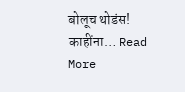बोलूच थोडंस! काहींना… Read More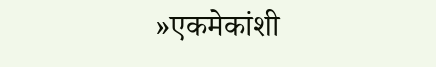»एकमेकांशी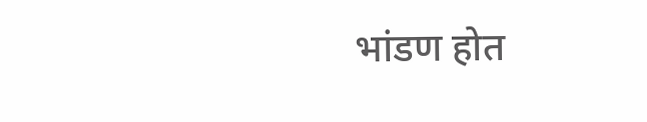भांडण होत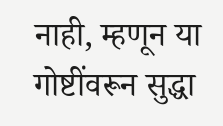नाही, म्हणून या गोष्टींवरून सुद्धा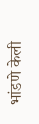भांडणे केली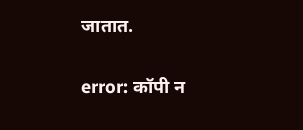जातात.

error: कॉपी न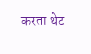करता थेट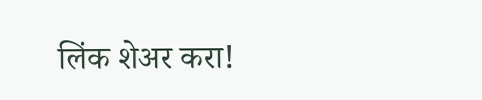लिंक शेअर करा!